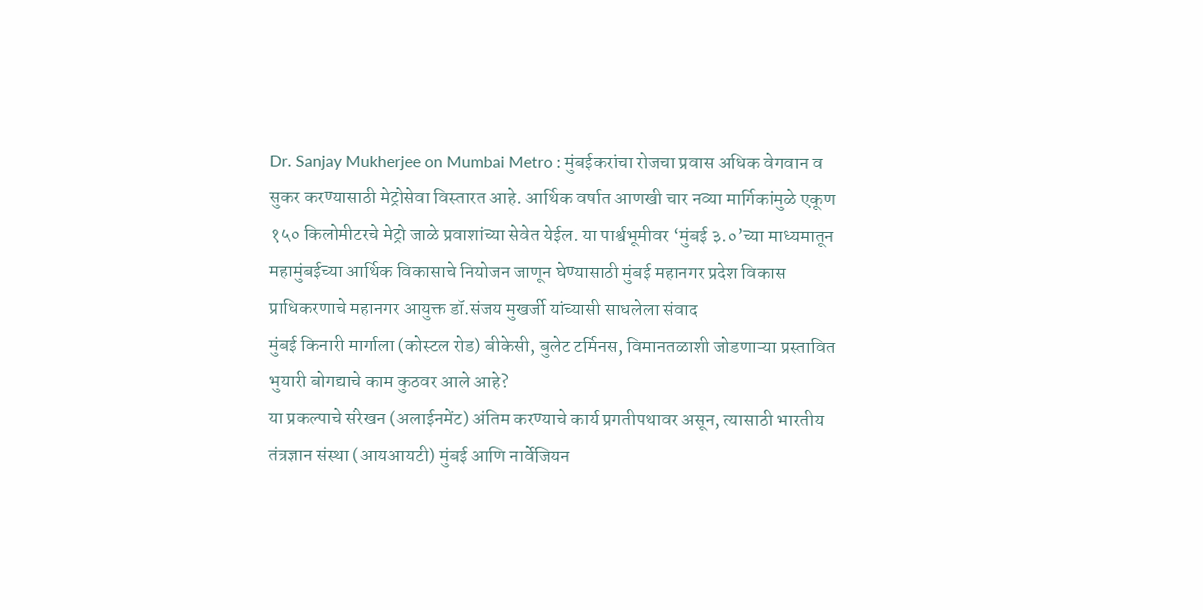Dr. Sanjay Mukherjee on Mumbai Metro : मुंबईकरांचा रोजचा प्रवास अधिक वेगवान व सुकर करण्यासाठी मेट्रोसेवा विस्तारत आहे. आर्थिक वर्षात आणखी चार नव्या मार्गिकांमुळे एकूण १५० किलोमीटरचे मेट्रो जाळे प्रवाशांच्या सेवेत येईल. या पार्श्वभूमीवर ‘मुंबई ३.०’च्या माध्यमातून महामुंबईच्या आर्थिक विकासाचे नियोजन जाणून घेण्यासाठी मुंबई महानगर प्रदेश विकास प्राधिकरणाचे महानगर आयुक्त डॉ.संजय मुखर्जी यांच्यासी साधलेला संवाद
मुंबई किनारी मार्गाला (कोस्टल रोड) बीकेसी, बुलेट टर्मिनस, विमानतळाशी जोडणाऱ्या प्रस्तावित भुयारी बोगद्याचे काम कुठवर आले आहे?
या प्रकल्पाचे संरेखन (अलाईनमेंट) अंतिम करण्याचे कार्य प्रगतीपथावर असून, त्यासाठी भारतीय तंत्रज्ञान संस्था (आयआयटी) मुंबई आणि नार्वेजियन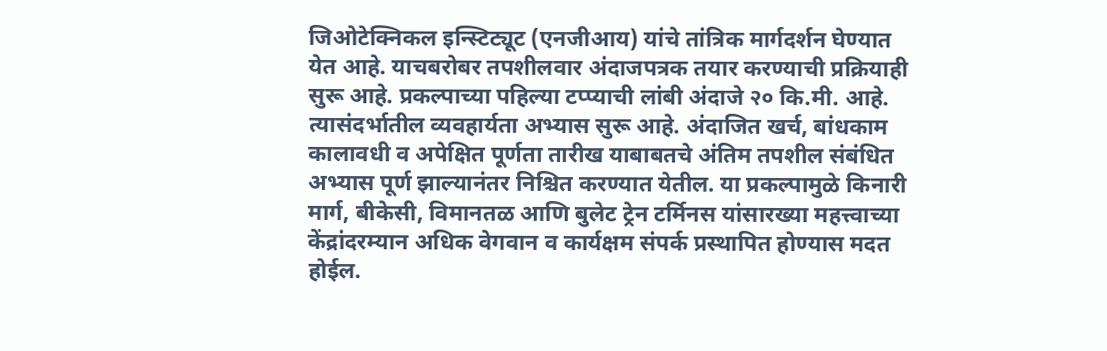जिओटेक्निकल इन्स्टिट्यूट (एनजीआय) यांचे तांत्रिक मार्गदर्शन घेण्यात येत आहे. याचबरोबर तपशीलवार अंदाजपत्रक तयार करण्याची प्रक्रियाही सुरू आहे. प्रकल्पाच्या पहिल्या टप्प्याची लांबी अंदाजे २० कि.मी. आहे. त्यासंदर्भातील व्यवहार्यता अभ्यास सुरू आहे. अंदाजित खर्च, बांधकाम कालावधी व अपेक्षित पूर्णता तारीख याबाबतचे अंतिम तपशील संबंधित अभ्यास पूर्ण झाल्यानंतर निश्चित करण्यात येतील. या प्रकल्पामुळे किनारी मार्ग, बीकेसी, विमानतळ आणि बुलेट ट्रेन टर्मिनस यांसारख्या महत्त्वाच्या केंद्रांदरम्यान अधिक वेगवान व कार्यक्षम संपर्क प्रस्थापित होण्यास मदत होईल.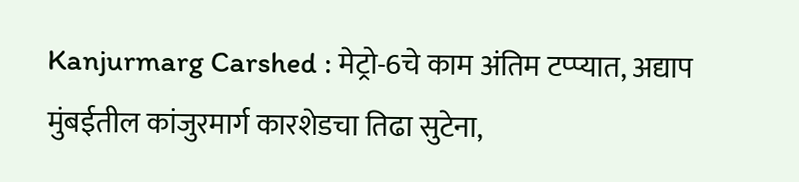Kanjurmarg Carshed : मेट्रो-6चे काम अंतिम टप्प्यात, अद्याप मुंबईतील कांजुरमार्ग कारशेडचा तिढा सुटेना,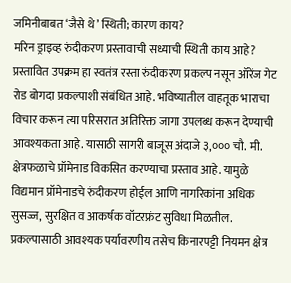जमिनीबाबत ‘जैसे थे’ स्थिती; कारण काय?
मरिन ड्राइव्ह रुंदीकरण प्रस्तावाची सध्याची स्थिती काय आहे?
प्रस्तावित उपक्रम हा स्वतंत्र रस्ता रुंदीकरण प्रकल्प नसून ऑरेंज गेट रोड बोगदा प्रकल्पाशी संबंधित आहे. भविष्यातील वाहतूक भाराचा विचार करून त्या परिसरात अतिरिक्त जागा उपलब्ध करून देण्याची आवश्यकता आहे. यासाठी सागरी बाजूस अंदाजे ३,००० चौ. मी. क्षेत्रफळाचे प्रॉमेनाड विकसित करण्याचा प्रस्ताव आहे. यामुळे विद्यमान प्रॉमेनाडचे रुंदीकरण होईल आणि नागरिकांना अधिक सुसज्ज, सुरक्षित व आकर्षक वॉटरफ्रंट सुविधा मिळतील. प्रकल्पासाठी आवश्यक पर्यावरणीय तसेच किनारपट्टी नियमन क्षेत्र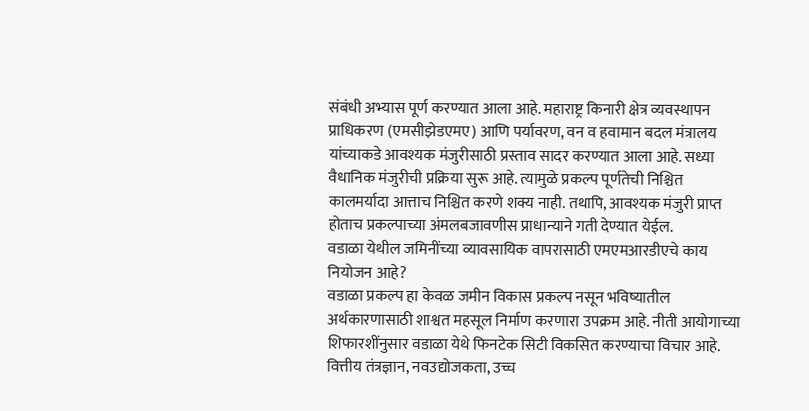संबंधी अभ्यास पूर्ण करण्यात आला आहे. महाराष्ट्र किनारी क्षेत्र व्यवस्थापन प्राधिकरण (एमसीझेडएमए) आणि पर्यावरण, वन व हवामान बदल मंत्रालय यांच्याकडे आवश्यक मंजुरीसाठी प्रस्ताव सादर करण्यात आला आहे. सध्या वैधानिक मंजुरीची प्रक्रिया सुरू आहे. त्यामुळे प्रकल्प पूर्णतेची निश्चित कालमर्यादा आत्ताच निश्चित करणे शक्य नाही. तथापि, आवश्यक मंजुरी प्राप्त होताच प्रकल्पाच्या अंमलबजावणीस प्राधान्याने गती देण्यात येईल.
वडाळा येथील जमिनींच्या व्यावसायिक वापरासाठी एमएमआरडीएचे काय नियोजन आहे?
वडाळा प्रकल्प हा केवळ जमीन विकास प्रकल्प नसून भविष्यातील अर्थकारणासाठी शाश्वत महसूल निर्माण करणारा उपक्रम आहे. नीती आयोगाच्या शिफारशींनुसार वडाळा येथे फिनटेक सिटी विकसित करण्याचा विचार आहे. वित्तीय तंत्रज्ञान, नवउद्योजकता, उच्च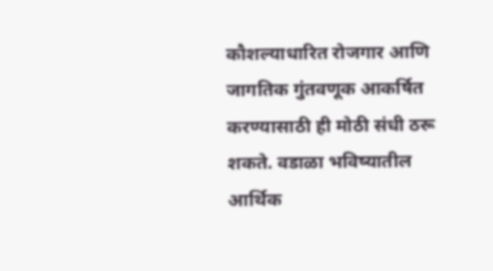कौशल्याधारित रोजगार आणि जागतिक गुंतवणूक आकर्षित करण्यासाठी ही मोठी संधी ठरू शकते. वडाळा भविष्यातील आर्थिक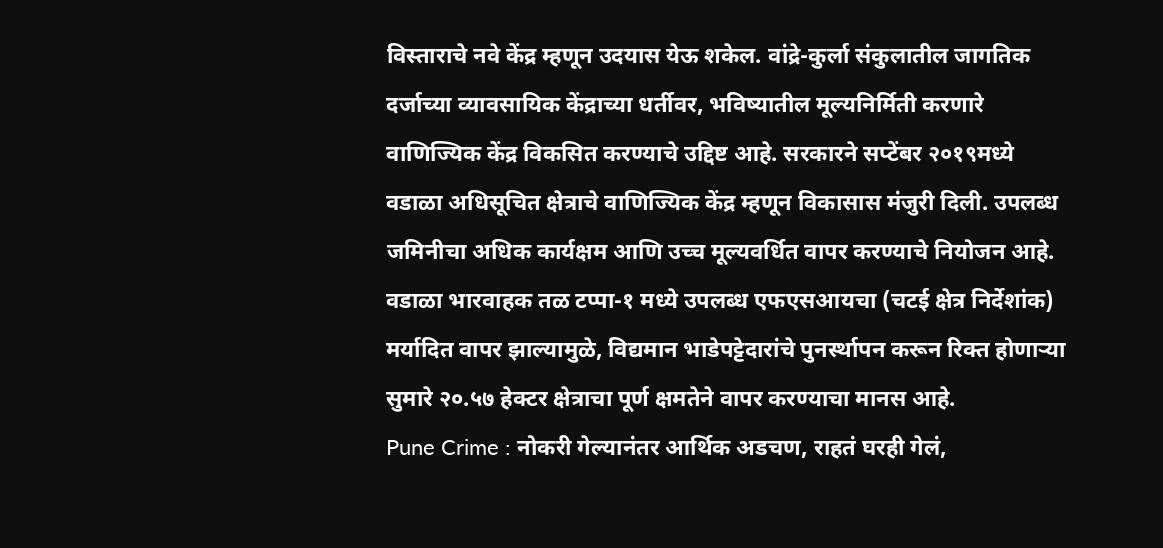विस्ताराचे नवे केंद्र म्हणून उदयास येऊ शकेल. वांद्रे-कुर्ला संकुलातील जागतिक दर्जाच्या व्यावसायिक केंद्राच्या धर्तीवर, भविष्यातील मूल्यनिर्मिती करणारे वाणिज्यिक केंद्र विकसित करण्याचे उद्दिष्ट आहे. सरकारने सप्टेंबर २०१९मध्ये वडाळा अधिसूचित क्षेत्राचे वाणिज्यिक केंद्र म्हणून विकासास मंजुरी दिली. उपलब्ध जमिनीचा अधिक कार्यक्षम आणि उच्च मूल्यवर्धित वापर करण्याचे नियोजन आहे. वडाळा भारवाहक तळ टप्पा-१ मध्ये उपलब्ध एफएसआयचा (चटई क्षेत्र निर्देशांक) मर्यादित वापर झाल्यामुळे, विद्यमान भाडेपट्टेदारांचे पुनर्स्थापन करून रिक्त होणाऱ्या सुमारे २०.५७ हेक्टर क्षेत्राचा पूर्ण क्षमतेने वापर करण्याचा मानस आहे.
Pune Crime : नोकरी गेल्यानंतर आर्थिक अडचण, राहतं घरही गेलं,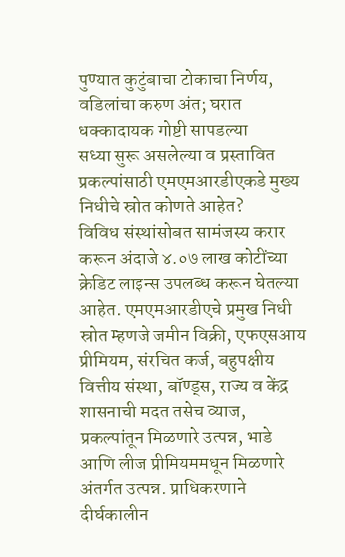पुण्यात कुटुंबाचा टोकाचा निर्णय, वडिलांचा करुण अंत; घरात धक्कादायक गोष्टी सापडल्या
सध्या सुरू असलेल्या व प्रस्तावित प्रकल्पांसाठी एमएमआरडीएकडे मुख्य निधीचे स्रोत कोणते आहेत?
विविध संस्थांसोबत सामंजस्य करार करून अंदाजे ४.०७ लाख कोटींच्या क्रेडिट लाइन्स उपलब्ध करून घेतल्या आहेत. एमएमआरडीएचे प्रमुख निधी स्रोत म्हणजे जमीन विक्री, एफएसआय प्रीमियम, संरचित कर्ज, बहुपक्षीय वित्तीय संस्था, बॉण्ड्स, राज्य व केंद्र शासनाची मदत तसेच व्याज, प्रकल्पांतून मिळणारे उत्पन्न, भाडे आणि लीज प्रीमियममधून मिळणारे अंतर्गत उत्पन्न. प्राधिकरणाने दीर्घकालीन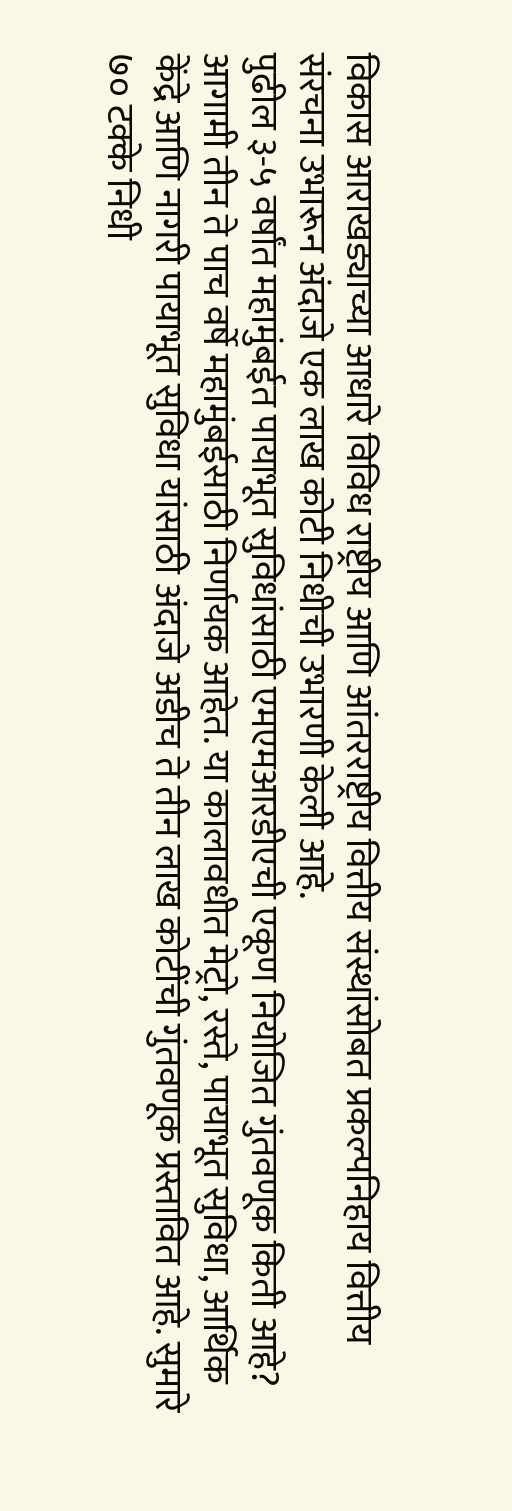विकास आराखड्याच्या आधारे विविध राष्ट्रीय आणि आंतरराष्ट्रीय वित्तीय संस्थांसोबत प्रकल्पनिहाय वित्तीय संरचना उभारून अंदाजे एक लाख कोटी निधीची उभारणी केली आहे.
पुढील ३-५ वर्षांत महामुंबईत पायाभूत सुविधांसाठी एमएमआरडीएची एकूण नियोजित गुंतवणूक किती आहे?
आगामी तीन ते पाच वर्षे महामुंबईसाठी निर्णायक आहेत. या कालावधीत मेट्रो, रस्ते, पायाभूत सुविधा, आर्थिक केंद्रे आणि नागरी पायाभूत सुविधा यांसाठी अंदाजे अडीच ते तीन लाख कोटींची गुंतवणूक प्रस्तावित आहे. सुमारे ७० टक्के निधी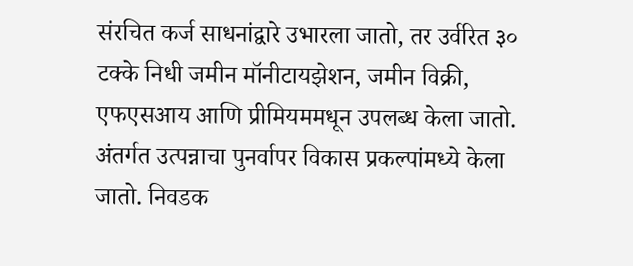संरचित कर्ज साधनांद्वारे उभारला जातो, तर उर्वरित ३० टक्के निधी जमीन मॉनीटायझेशन, जमीन विक्री, एफएसआय आणि प्रीमियममधून उपलब्ध केला जातो. अंतर्गत उत्पन्नाचा पुनर्वापर विकास प्रकल्पांमध्ये केला जातो. निवडक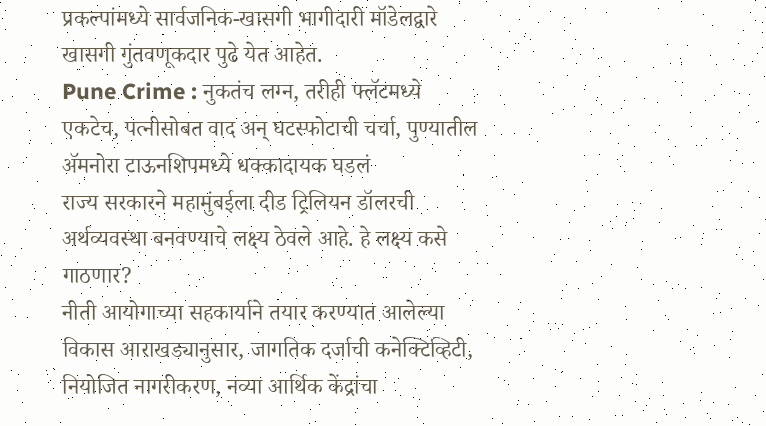प्रकल्पांमध्ये सार्वजनिक-खासगी भागीदारी मॉडेलद्वारे खासगी गुंतवणूकदार पुढे येत आहेत.
Pune Crime : नुकतंच लग्न, तरीही फ्लॅटमध्ये एकटेच, पत्नीसोबत वाद अन् घटस्फोटाची चर्चा, पुण्यातील ॲमनोरा टाऊनशिपमध्ये धक्कादायक घडलं
राज्य सरकारने महामुंबईला दीड ट्रिलियन डॉलरची अर्थव्यवस्था बनवण्याचे लक्ष्य ठेवले आहे. हे लक्ष्य कसे गाठणार?
नीती आयोगाच्या सहकार्याने तयार करण्यात आलेल्या विकास आराखड्यानुसार, जागतिक दर्जाची कनेक्टिव्हिटी, नियोजित नागरीकरण, नव्या आर्थिक केंद्रांचा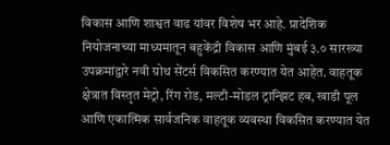विकास आणि शाश्वत वाढ यांवर विशेष भर आहे. प्रादेशिक नियोजनाच्या माध्यमातून बहुकेंद्री विकास आणि मुंबई ३.० सारख्या उपक्रमांद्वारे नवी ग्रोथ सेंटर्स विकसित करण्यात येत आहेत. वाहतूक क्षेत्रात विस्तृत मेट्रो, रिंग रोड, मल्टी-मोडल ट्रान्झिट हब, खाडी पूल आणि एकात्मिक सार्वजनिक वाहतूक व्यवस्था विकसित करण्यात येत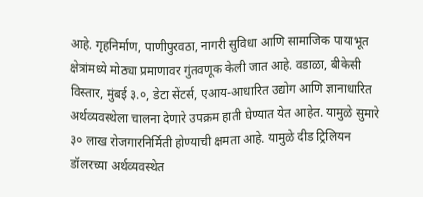आहे. गृहनिर्माण, पाणीपुरवठा, नागरी सुविधा आणि सामाजिक पायाभूत क्षेत्रांमध्ये मोठ्या प्रमाणावर गुंतवणूक केली जात आहे. वडाळा, बीकेसी विस्तार, मुंबई ३.०, डेटा सेंटर्स, एआय-आधारित उद्योग आणि ज्ञानाधारित अर्थव्यवस्थेला चालना देणारे उपक्रम हाती घेण्यात येत आहेत. यामुळे सुमारे ३० लाख रोजगारनिर्मिती होण्याची क्षमता आहे. यामुळे दीड ट्रिलियन डॉलरच्या अर्थव्यवस्थेत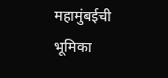महामुंबईची भूमिका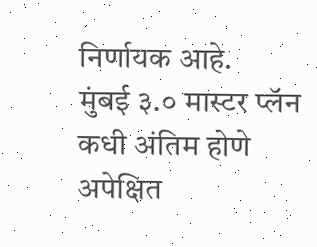निर्णायक आहे.
मुंबई ३.० मास्टर प्लॅन कधी अंतिम होणे अपेक्षित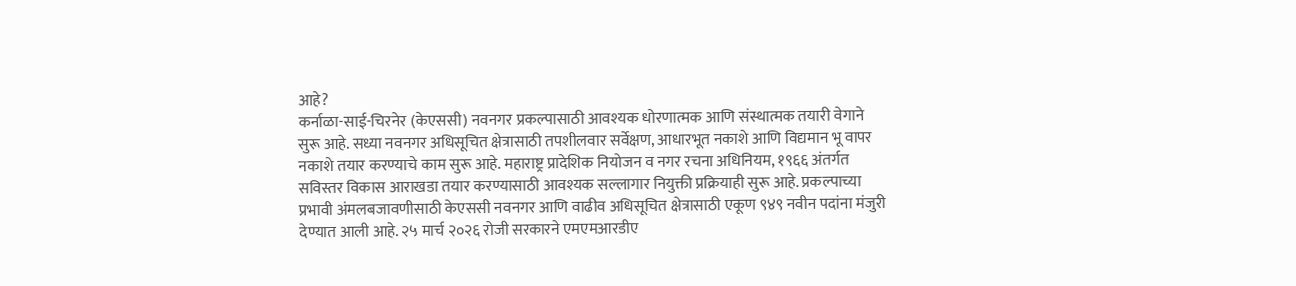आहे?
कर्नाळा-साई-चिरनेर (केएससी) नवनगर प्रकल्पासाठी आवश्यक धोरणात्मक आणि संस्थात्मक तयारी वेगाने सुरू आहे. सध्या नवनगर अधिसूचित क्षेत्रासाठी तपशीलवार सर्वेक्षण, आधारभूत नकाशे आणि विद्यमान भू वापर नकाशे तयार करण्याचे काम सुरू आहे. महाराष्ट्र प्रादेशिक नियोजन व नगर रचना अधिनियम, १९६६ अंतर्गत सविस्तर विकास आराखडा तयार करण्यासाठी आवश्यक सल्लागार नियुक्ती प्रक्रियाही सुरू आहे. प्रकल्पाच्या प्रभावी अंमलबजावणीसाठी केएससी नवनगर आणि वाढीव अधिसूचित क्षेत्रासाठी एकूण ९४९ नवीन पदांना मंजुरी देण्यात आली आहे. २५ मार्च २०२६ रोजी सरकारने एमएमआरडीए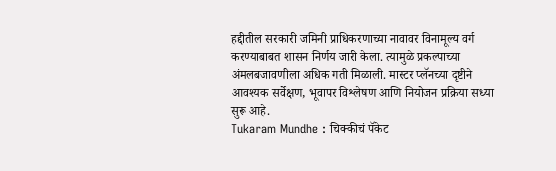हद्दीतील सरकारी जमिनी प्राधिकरणाच्या नावावर विनामूल्य वर्ग करण्याबाबत शासन निर्णय जारी केला. त्यामुळे प्रकल्पाच्या अंमलबजावणीला अधिक गती मिळाली. मास्टर प्लॅनच्या दृष्टीने आवश्यक सर्वेक्षण, भूवापर विश्लेषण आणि नियोजन प्रक्रिया सध्या सुरू आहे.
Tukaram Mundhe : चिक्कीचं पॅकेट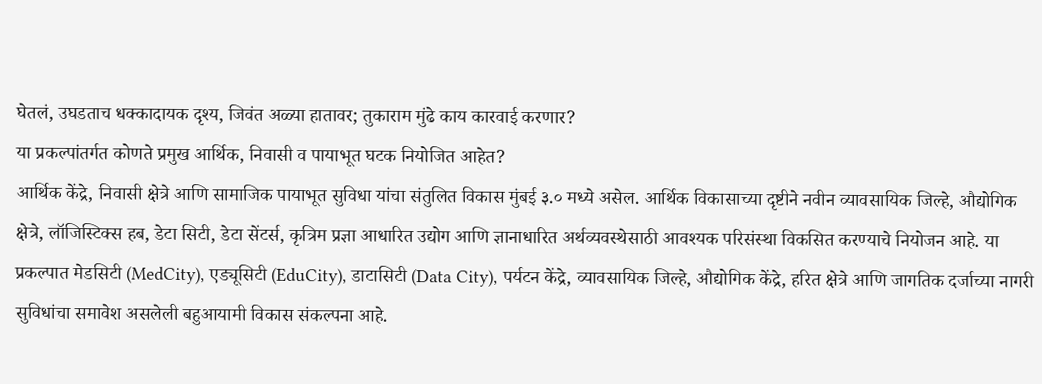घेतलं, उघडताच धक्कादायक दृश्य, जिवंत अळ्या हातावर; तुकाराम मुंढे काय कारवाई करणार?
या प्रकल्पांतर्गत कोणते प्रमुख आर्थिक, निवासी व पायाभूत घटक नियोजित आहेत?
आर्थिक केंद्रे, निवासी क्षेत्रे आणि सामाजिक पायाभूत सुविधा यांचा संतुलित विकास मुंबई ३.० मध्ये असेल. आर्थिक विकासाच्या दृष्टीने नवीन व्यावसायिक जिल्हे, औद्योगिक क्षेत्रे, लॉजिस्टिक्स हब, डेटा सिटी, डेटा सेंटर्स, कृत्रिम प्रज्ञा आधारित उद्योग आणि ज्ञानाधारित अर्थव्यवस्थेसाठी आवश्यक परिसंस्था विकसित करण्याचे नियोजन आहे. या प्रकल्पात मेडसिटी (MedCity), एड्यूसिटी (EduCity), डाटासिटी (Data City), पर्यटन केंद्रे, व्यावसायिक जिल्हे, औद्योगिक केंद्रे, हरित क्षेत्रे आणि जागतिक दर्जाच्या नागरी सुविधांचा समावेश असलेली बहुआयामी विकास संकल्पना आहे.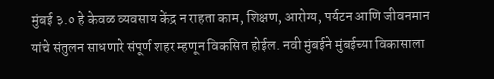मुंबई ३.० हे केवळ व्यवसाय केंद्र न राहता काम, शिक्षण, आरोग्य, पर्यटन आणि जीवनमान यांचे संतुलन साधणारे संपूर्ण शहर म्हणून विकसित होईल. नवी मुंबईने मुंबईच्या विकासाला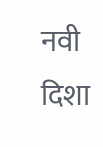नवी दिशा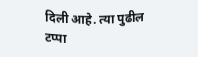दिली आहे. त्या पुढील टप्पा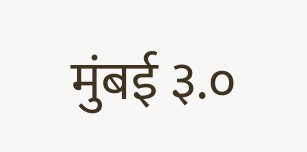मुंबई ३.०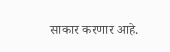साकार करणार आहे.